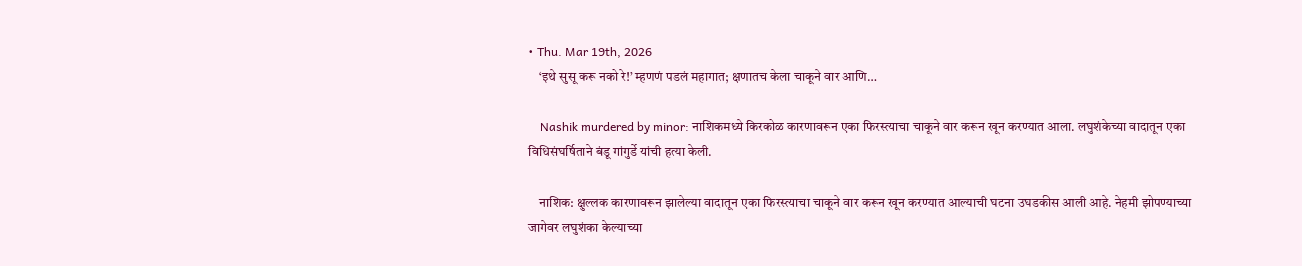• Thu. Mar 19th, 2026
    ‘इथे सुसू करू नको रे!’ म्हणणं पडलं महागात; क्षणातच केला चाकूने वार आणि…

    Nashik murdered by minor: नाशिकमध्ये किरकोळ कारणावरून एका फिरस्त्याचा चाकूने वार करून खून करण्यात आला. लघुशंकेच्या वादातून एका विधिसंघर्षिताने बंडू गांगुर्डे यांची हत्या केली.

    नाशिक: क्षुल्लक कारणावरून झालेल्या वादातून एका फिरस्त्याचा चाकूने वार करून खून करण्यात आल्याची घटना उघडकीस आली आहे. नेहमी झोपण्याच्या जागेवर लघुशंका केल्याच्या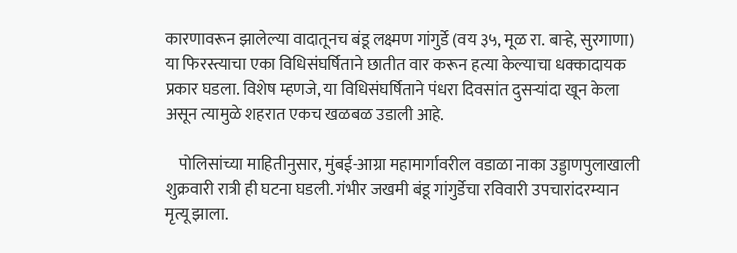कारणावरून झालेल्या वादातूनच बंडू लक्ष्मण गांगुर्डे (वय ३५, मूळ रा. बाऱ्हे, सुरगाणा) या फिरस्त्याचा एका विधिसंघर्षिताने छातीत वार करून हत्या केल्याचा धक्कादायक प्रकार घडला. विशेष म्हणजे, या विधिसंघर्षिताने पंधरा दिवसांत दुसऱ्यांदा खून केला असून त्यामुळे शहरात एकच खळबळ उडाली आहे.

    पोलिसांच्या माहितीनुसार, मुंबई-आग्रा महामार्गावरील वडाळा नाका उड्डाणपुलाखाली शुक्रवारी रात्री ही घटना घडली. गंभीर जखमी बंडू गांगुर्डेचा रविवारी उपचारांदरम्यान मृत्यू झाला.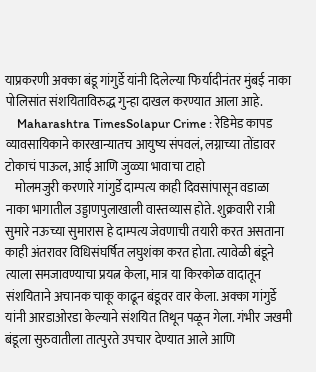याप्रकरणी अक्का बंडू गांगुर्डे यांनी दिलेल्या फिर्यादीनंतर मुंबई नाका पोलिसांत संशयिताविरुद्ध गुन्हा दाखल करण्यात आला आहे.
    Maharashtra TimesSolapur Crime : रेडिमेड कापड व्यावसायिकाने कारखान्यातच आयुष्य संपवलं, लग्नाच्या तोंडावर टोकाचं पाऊल, आई आणि जुळ्या भावाचा टाहो
    मोलमजुरी करणारे गांगुर्डे दाम्पत्य काही दिवसांपासून वडाळा नाका भागातील उड्डाणपुलाखाली वास्तव्यास होते. शुक्रवारी रात्री सुमारे नऊच्या सुमारास हे दाम्पत्य जेवणाची तयारी करत असताना काही अंतरावर विधिसंघर्षित लघुशंका करत होता. त्यावेळी बंडूने त्याला समजावण्याचा प्रयत्न केला, मात्र या किरकोळ वादातून संशयिताने अचानक चाकू काढून बंडूवर वार केला. अक्का गांगुर्डे यांनी आरडाओरडा केल्याने संशयित तिथून पळून गेला. गंभीर जखमी बंडूला सुरुवातीला तात्पुरते उपचार देण्यात आले आणि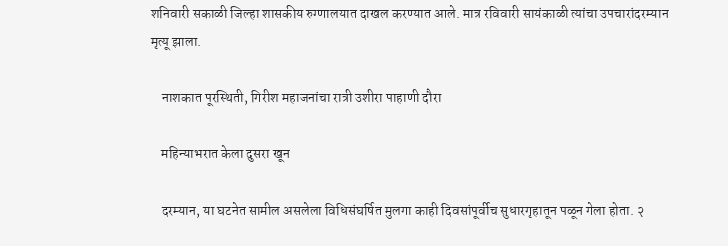शनिवारी सकाळी जिल्हा शासकीय रुग्णालयात दाखल करण्यात आले. मात्र रविवारी सायंकाळी त्यांचा उपचारांदरम्यान मृत्यू झाला.

    नाशकात पूरस्थिती, गिरीश महाजनांचा रात्री उशीरा पाहाणी दौरा

    महिन्याभरात केला दुसरा खून

    दरम्यान, या घटनेत सामील असलेला विधिसंघर्षित मुलगा काही दिवसांपूर्वीच सुधारगृहातून पळून गेला होता. २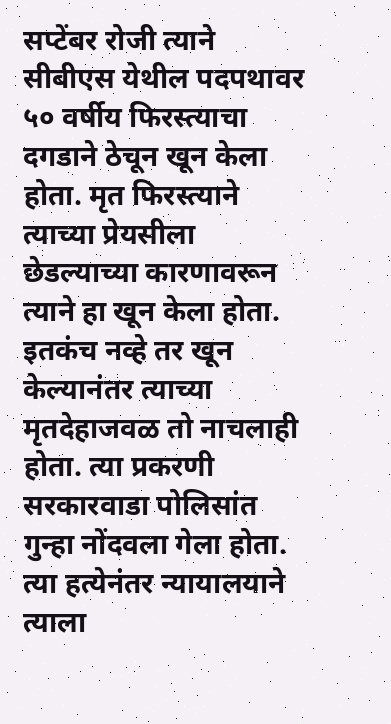सप्टेंबर रोजी त्याने सीबीएस येथील पदपथावर ५० वर्षीय फिरस्त्याचा दगडाने ठेचून खून केला होता. मृत फिरस्त्याने त्याच्या प्रेयसीला छेडल्याच्या कारणावरून त्याने हा खून केला होता. इतकंच नव्हे तर खून केल्यानंतर त्याच्या मृतदेहाजवळ तो नाचलाही होता. त्या प्रकरणी सरकारवाडा पोलिसांत गुन्हा नोंदवला गेला होता. त्या हत्येनंतर न्यायालयाने त्याला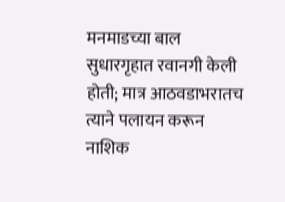मनमाडच्या बाल सुधारगृहात रवानगी केली होती; मात्र आठवडाभरातच त्याने पलायन करून नाशिक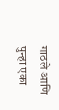गाठले आणि पुन्हा एका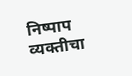निष्पाप व्यक्तीचा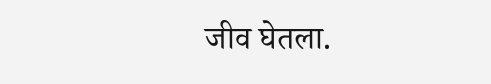जीव घेतला.